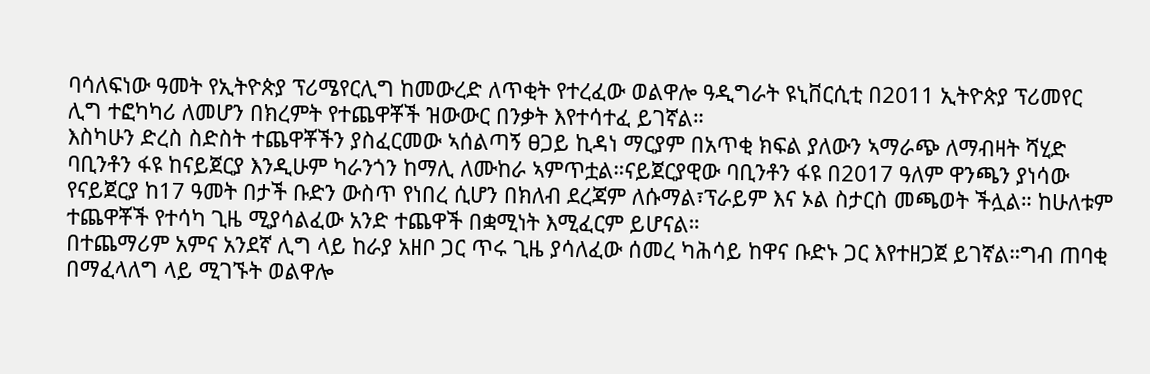ባሳለፍነው ዓመት የኢትዮጵያ ፕሪሜየርሊግ ከመውረድ ለጥቂት የተረፈው ወልዋሎ ዓዲግራት ዩኒቨርሲቲ በ2011 ኢትዮጵያ ፕሪመየር ሊግ ተፎካካሪ ለመሆን በክረምት የተጨዋቾች ዝውውር በንቃት እየተሳተፈ ይገኛል።
እስካሁን ድረስ ስድስት ተጨዋቾችን ያስፈርመው ኣሰልጣኝ ፀጋይ ኪዳነ ማርያም በአጥቂ ክፍል ያለውን ኣማራጭ ለማብዛት ሻሂድ ባቢንቶን ፋዩ ከናይጀርያ እንዲሁም ካራንጎን ከማሊ ለሙከራ ኣምጥቷል።ናይጀርያዊው ባቢንቶን ፋዩ በ2017 ዓለም ዋንጫን ያነሳው የናይጀርያ ከ17 ዓመት በታች ቡድን ውስጥ የነበረ ሲሆን በክለብ ደረጃም ለሱማል፣ፕራይም እና ኦል ስታርስ መጫወት ችሏል። ከሁለቱም ተጨዋቾች የተሳካ ጊዜ ሚያሳልፈው አንድ ተጨዋች በቋሚነት እሚፈርም ይሆናል።
በተጨማሪም አምና አንደኛ ሊግ ላይ ከራያ አዘቦ ጋር ጥሩ ጊዜ ያሳለፈው ሰመረ ካሕሳይ ከዋና ቡድኑ ጋር እየተዘጋጀ ይገኛል።ግብ ጠባቂ በማፈላለግ ላይ ሚገኙት ወልዋሎ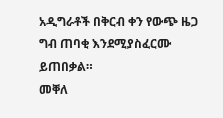አዲግራቶች በቅርብ ቀን የውጭ ዜጋ ግብ ጠባቂ እንደሚያስፈርሙ ይጠበቃል።
መቐለ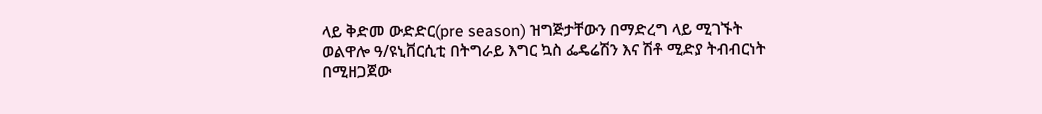ላይ ቅድመ ውድድር(pre season) ዝግጅታቸውን በማድረግ ላይ ሚገኙት ወልዋሎ ዓ/ዩኒቨርሲቲ በትግራይ እግር ኳስ ፌዴሬሽን እና ሽቶ ሚድያ ትብብርነት በሚዘጋጀው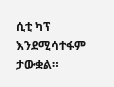ሲቲ ካፕ እንደሚሳተፋም ታውቋል።